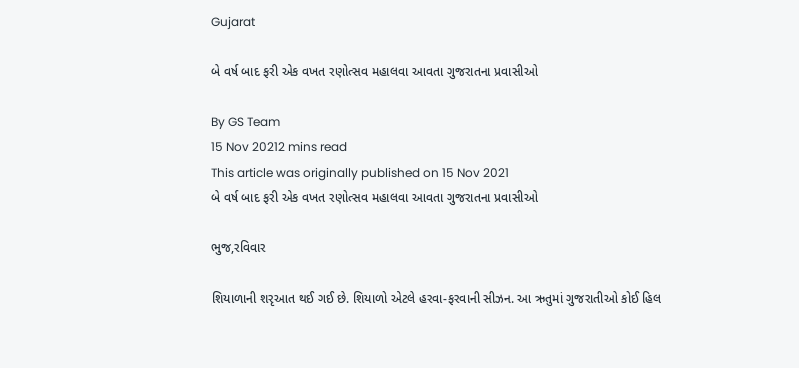Gujarat

બે વર્ષ બાદ ફરી એક વખત રણોત્સવ મહાલવા આવતા ગુજરાતના પ્રવાસીઓ

By GS Team
15 Nov 20212 mins read
This article was originally published on 15 Nov 2021
બે વર્ષ બાદ ફરી એક વખત રણોત્સવ મહાલવા આવતા ગુજરાતના પ્રવાસીઓ

ભુજ,રવિવાર

શિયાળાની શરૃઆત થઈ ગઈ છે. શિયાળો એટલે હરવા-ફરવાની સીઝન. આ ઋતુમાં ગુજરાતીઓ કોઈ હિલ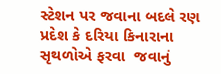સ્ટેશન પર જવાના બદલે રણ પ્રદેશ કે દરિયા કિનારાના સૃથળોએ ફરવા  જવાનું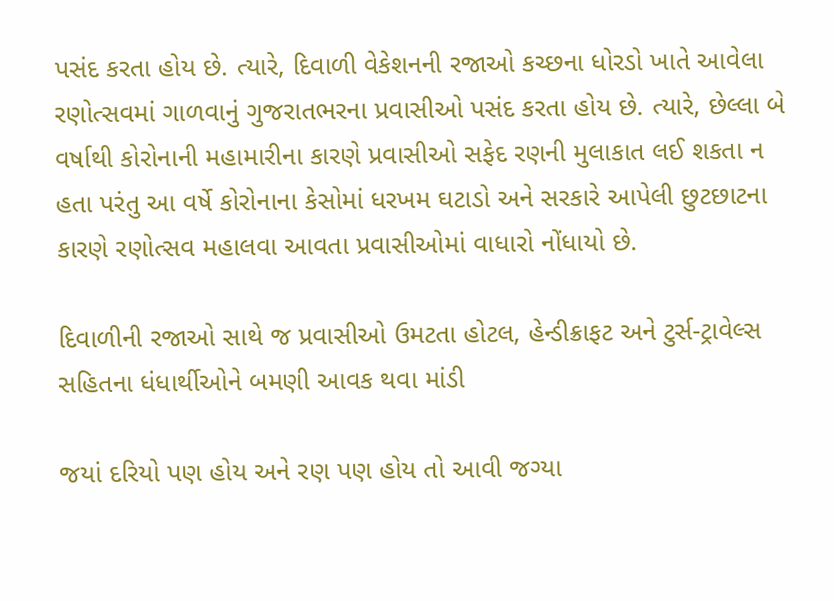પસંદ કરતા હોય છે. ત્યારે, દિવાળી વેકેશનની રજાઓ કચ્છના ધોરડો ખાતે આવેલા રણોત્સવમાં ગાળવાનું ગુજરાતભરના પ્રવાસીઓ પસંદ કરતા હોય છે. ત્યારે, છેલ્લા બે વર્ષાથી કોરોનાની મહામારીના કારણે પ્રવાસીઓ સફેદ રણની મુલાકાત લઈ શકતા ન હતા પરંતુ આ વર્ષે કોરોનાના કેસોમાં ધરખમ ઘટાડો અને સરકારે આપેલી છુટછાટના કારણે રણોત્સવ મહાલવા આવતા પ્રવાસીઓમાં વાધારો નોંધાયો છે.

દિવાળીની રજાઓ સાથે જ પ્રવાસીઓ ઉમટતા હોટલ, હેન્ડીક્રાફટ અને ટુર્સ-ટ્રાવેલ્સ સહિતના ધંધાર્થીઓને બમણી આવક થવા માંડી

જયાં દરિયો પણ હોય અને રણ પણ હોય તો આવી જગ્યા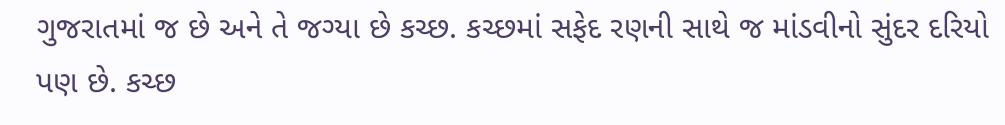ગુજરાતમાં જ છે અને તે જગ્યા છે કચ્છ. કચ્છમાં સફેદ રણની સાથે જ માંડવીનો સુંદર દરિયો પણ છે. કચ્છ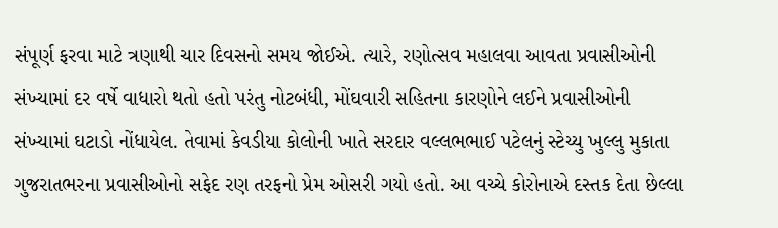સંપૂર્ણ ફરવા માટે ત્રણાથી ચાર દિવસનો સમય જોઈએ. ત્યારે, રણોત્સવ મહાલવા આવતા પ્રવાસીઓની સંખ્યામાં દર વર્ષે વાધારો થતો હતો પરંતુ નોટબંધી, મોંઘવારી સહિતના કારણોને લઈને પ્રવાસીઓની સંખ્યામાં ઘટાડો નોંધાયેલ. તેવામાં કેવડીયા કોલોની ખાતે સરદાર વલ્લભભાઈ પટેલનું સ્ટેચ્યુ ખુલ્લુ મુકાતા ગુજરાતભરના પ્રવાસીઓનો સફેદ રણ તરફનો પ્રેમ ઓસરી ગયો હતો. આ વચ્ચે કોરોનાએ દસ્તક દેતા છેલ્લા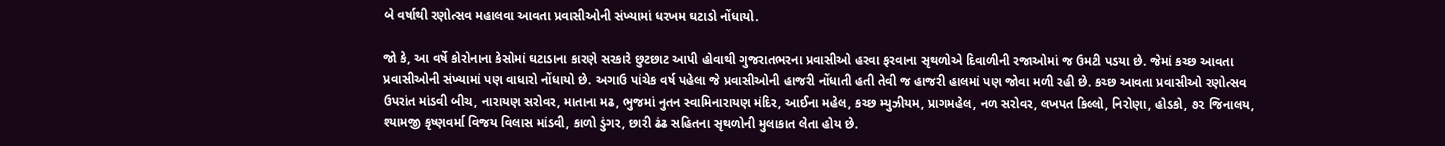બે વર્ષાથી રણોત્સવ મહાલવા આવતા પ્રવાસીઓની સંખ્યામાં ધરખમ ઘટાડો નોંધાયો.

જો કે, આ વર્ષે કોરોનાના કેસોમાં ઘટાડાના કારણે સરકારે છુટછાટ આપી હોવાથી ગુજરાતભરના પ્રવાસીઓ હરવા ફરવાના સૃથળોએ દિવાળીની રજાઓમાં જ ઉમટી પડયા છે. જેમાં કચ્છ આવતા પ્રવાસીઓની સંખ્યામાં પણ વાધારો નોંધાયો છે. અગાઉ પાંચેક વર્ષ પહેલા જે પ્રવાસીઓની હાજરી નોંધાતી હતી તેવી જ હાજરી હાલમાં પણ જોવા મળી રહી છે. કચ્છ આવતા પ્રવાસીઓ રણોત્સવ ઉપરાંત માંડવી બીચ, નારાયણ સરોવર, માતાના મઢ, ભુજમાં નુતન સ્વામિનારાયણ મંદિર, આઈના મહેલ, કચ્છ મ્યુઝીયમ, પ્રાગમહેલ, નળ સરોવર, લખપત કિલ્લો, નિરોણા, હોડકો, ૭૨ જિનાલય, શ્યામજી કૃષ્ણવર્મા વિજય વિલાસ માંડવી, કાળો ડુંગર, છારી ઢંઢ સહિતના સૃથળોની મુલાકાત લેતા હોય છે.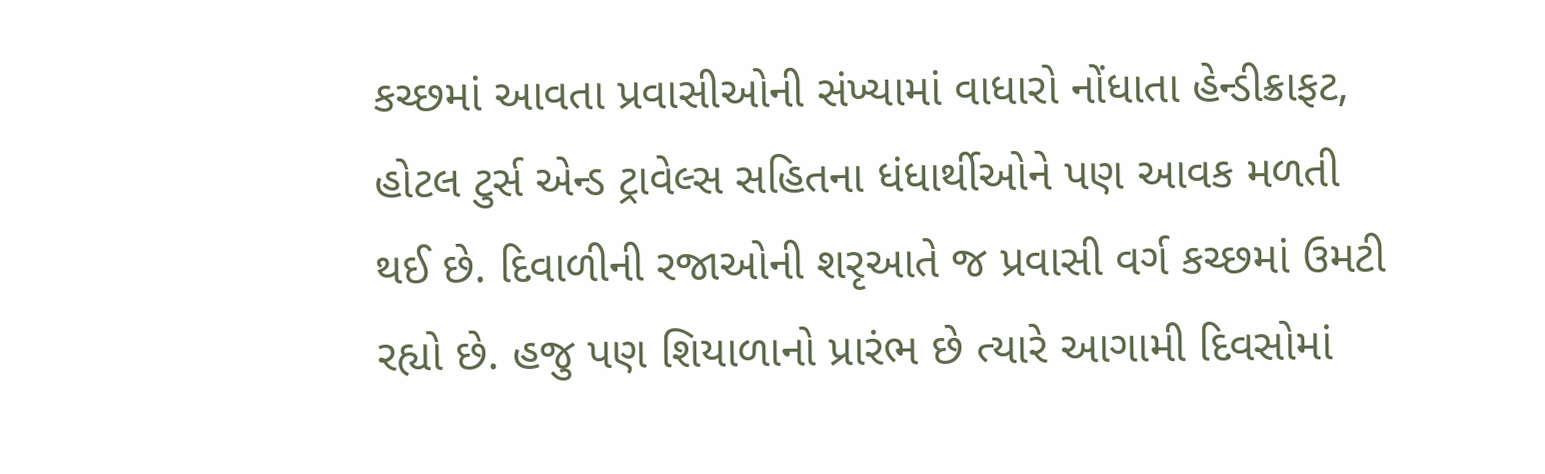કચ્છમાં આવતા પ્રવાસીઓની સંખ્યામાં વાધારો નોંધાતા હેન્ડીક્રાફટ, હોટલ ટુર્સ એન્ડ ટ્રાવેલ્સ સહિતના ધંધાર્થીઓને પણ આવક મળતી થઈ છે. દિવાળીની રજાઓની શરૃઆતે જ પ્રવાસી વર્ગ કચ્છમાં ઉમટી રહ્યો છે. હજુ પણ શિયાળાનો પ્રારંભ છે ત્યારે આગામી દિવસોમાં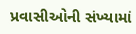પ્રવાસીઓની સંખ્યામાં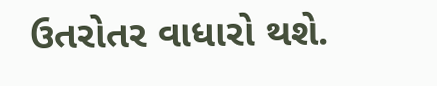ઉતરોતર વાધારો થશે.